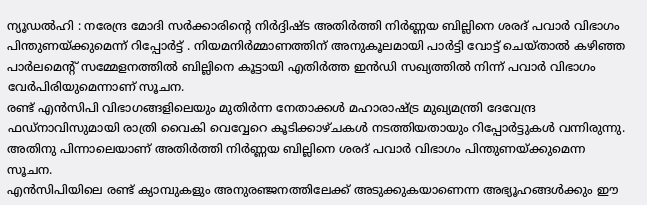ന്യൂഡൽഹി : നരേന്ദ്ര മോദി സർക്കാരിന്റെ നിർദ്ദിഷ്ട അതിർത്തി നിർണ്ണയ ബില്ലിനെ ശരദ് പവാർ വിഭാഗം പിന്തുണയ്ക്കുമെന്ന് റിപ്പോർട്ട് . നിയമനിർമ്മാണത്തിന് അനുകൂലമായി പാർട്ടി വോട്ട് ചെയ്താൽ കഴിഞ്ഞ പാർലമെന്റ് സമ്മേളനത്തിൽ ബില്ലിനെ കൂട്ടായി എതിർത്ത ഇൻഡി സഖ്യത്തിൽ നിന്ന് പവാർ വിഭാഗം വേർപിരിയുമെന്നാണ് സൂചന.
രണ്ട് എൻസിപി വിഭാഗങ്ങളിലെയും മുതിർന്ന നേതാക്കൾ മഹാരാഷ്ട്ര മുഖ്യമന്ത്രി ദേവേന്ദ്ര ഫഡ്നാവിസുമായി രാത്രി വൈകി വെവ്വേറെ കൂടിക്കാഴ്ചകൾ നടത്തിയതായും റിപ്പോർട്ടുകൾ വന്നിരുന്നു. അതിനു പിന്നാലെയാണ് അതിർത്തി നിർണ്ണയ ബില്ലിനെ ശരദ് പവാർ വിഭാഗം പിന്തുണയ്ക്കുമെന്ന സൂചന.
എൻസിപിയിലെ രണ്ട് ക്യാമ്പുകളും അനുരഞ്ജനത്തിലേക്ക് അടുക്കുകയാണെന്ന അഭ്യൂഹങ്ങൾക്കും ഈ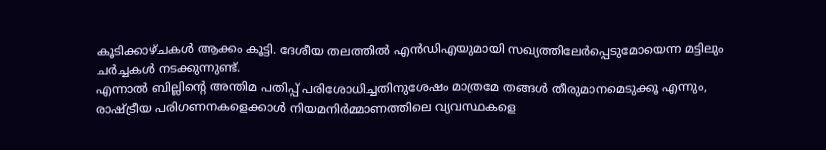കൂടിക്കാഴ്ചകൾ ആക്കം കൂട്ടി. ദേശീയ തലത്തിൽ എൻഡിഎയുമായി സഖ്യത്തിലേർപ്പെടുമോയെന്ന മട്ടിലും ചർച്ചകൾ നടക്കുന്നുണ്ട്.
എന്നാൽ ബില്ലിന്റെ അന്തിമ പതിപ്പ് പരിശോധിച്ചതിനുശേഷം മാത്രമേ തങ്ങൾ തീരുമാനമെടുക്കൂ എന്നും, രാഷ്ട്രീയ പരിഗണനകളെക്കാൾ നിയമനിർമ്മാണത്തിലെ വ്യവസ്ഥകളെ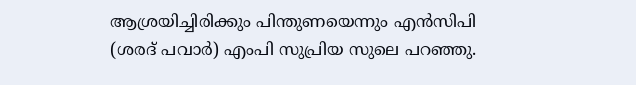ആശ്രയിച്ചിരിക്കും പിന്തുണയെന്നും എൻസിപി (ശരദ് പവാർ) എംപി സുപ്രിയ സുലെ പറഞ്ഞു.